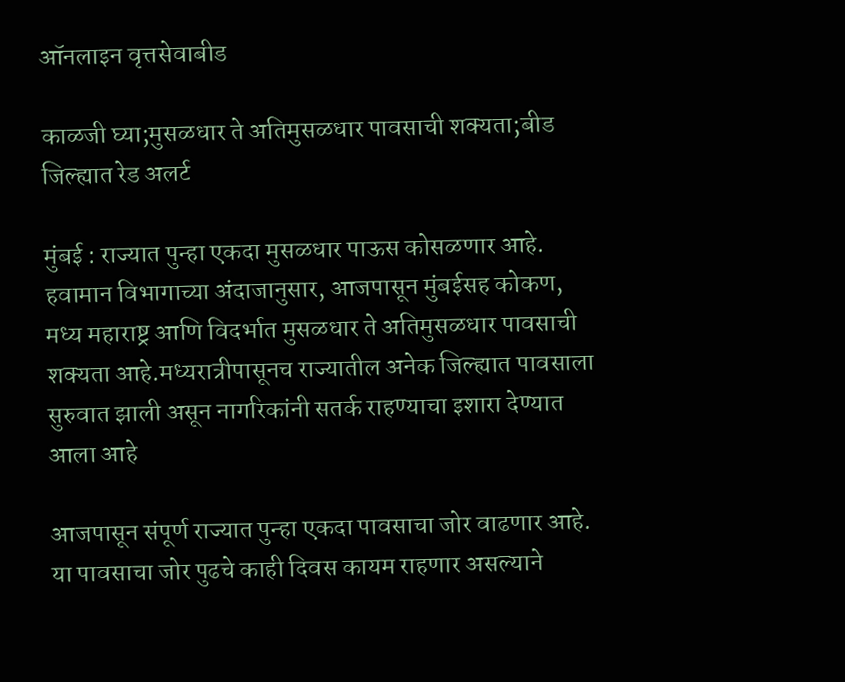ऑनलाइन वृत्तसेवाबीड

काळजी घ्या;मुसळधार ते अतिमुसळधार पावसाची शक्यता;बीड जिल्ह्यात रेड अलर्ट

मुंबई : राज्यात पुन्हा एकदा मुसळधार पाऊस कोसळणार आहे. हवामान विभागाच्या अंदाजानुसार, आजपासून मुंबईसह कोकण, मध्य महाराष्ट्र आणि विदर्भात मुसळधार ते अतिमुसळधार पावसाची शक्यता आहे.मध्यरात्रीपासूनच राज्यातील अनेक जिल्ह्यात पावसाला सुरुवात झाली असून नागरिकांनी सतर्क राहण्याचा इशारा देण्यात आला आहे

आजपासून संपूर्ण राज्यात पुन्हा एकदा पावसाचा जोर वाढणार आहे. या पावसाचा जोर पुढचे काही दिवस कायम राहणार असल्याने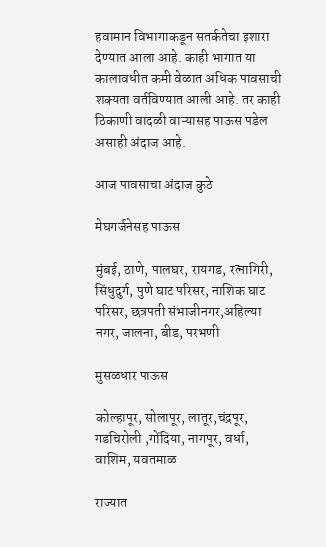हवामान विभागाकडून सतर्कतेचा इशारा देण्यात आला आहे. काही भागात या कालावधीत कमी वेळात अधिक पावसाची शक्यता वर्तविण्यात आली आहे. तर काही ठिकाणी वादळी वाऱ्यासह पाऊस पडेल असाही अंदाज आहे.

आज पावसाचा अंदाज कुठे

मेघगर्जनेसह पाऊस

मुंबई, ठाणे, पालघर, रायगड, रत्नागिरी, सिंधुदुर्ग, पुणे घाट परिसर, नाशिक घाट परिसर, छत्रपती संभाजीनगर,अहिल्या नगर, जालना, बीड, परभणी

मुसळधार पाऊस

कोल्हापूर, सोलापूर, लातूर,चंद्रपूर, गडचिरोली ,गोंदिया, नागपूर, वर्धा, वाशिम, यवतमाळ

राज्यात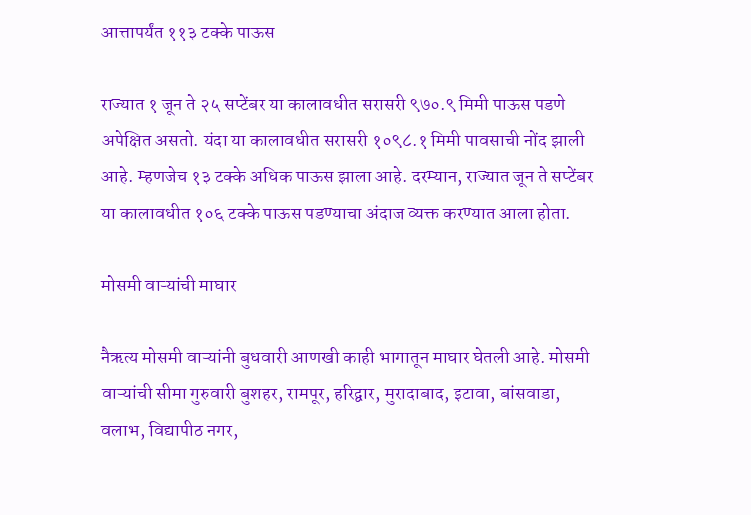आत्तापर्यंत ११३ टक्के पाऊस

राज्यात १ जून ते २५ सप्टेंबर या कालावधीत सरासरी ९७०.९ मिमी पाऊस पडणे अपेक्षित असतो. यंदा या कालावधीत सरासरी १०९८.१ मिमी पावसाची नोंद झाली आहे. म्हणजेच १३ टक्के अधिक पाऊस झाला आहे. दरम्यान, राज्यात जून ते सप्टेंबर या कालावधीत १०६ टक्के पाऊस पडण्याचा अंदाज व्यक्त करण्यात आला होता.

मोसमी वाऱ्यांची माघार

नैऋत्य मोसमी वाऱ्यांनी बुधवारी आणखी काही भागातून माघार घेतली आहे. मोसमी वाऱ्यांची सीमा गुरुवारी बुशहर, रामपूर, हरिद्वार, मुरादाबाद, इटावा, बांसवाडा, वलाभ, विद्यापीठ नगर,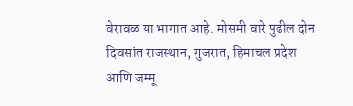वेरावळ या भागात आहे. मोसमी वारे पुढील दोन दिवसांत राजस्थान, गुजरात, हिमाचल प्रदेश आणि जम्मू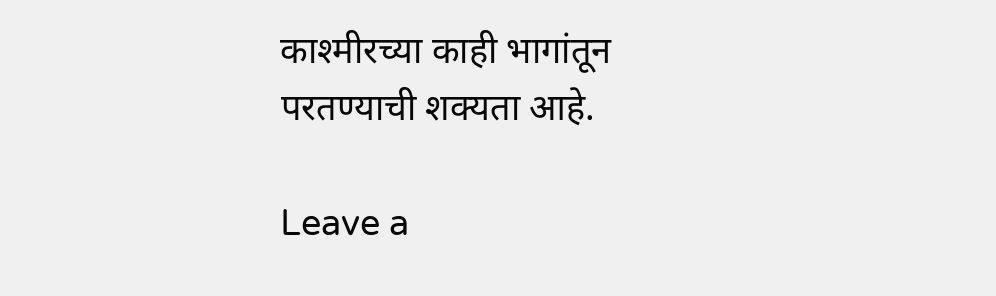काश्मीरच्या काही भागांतून परतण्याची शक्यता आहे.

Leave a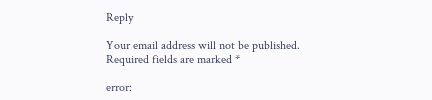Reply

Your email address will not be published. Required fields are marked *

error: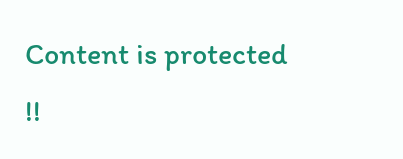Content is protected !!